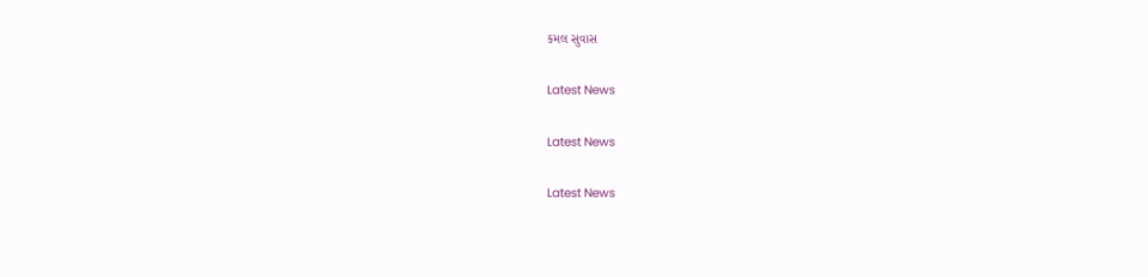કમલ સુવાસ

Latest News

Latest News

Latest News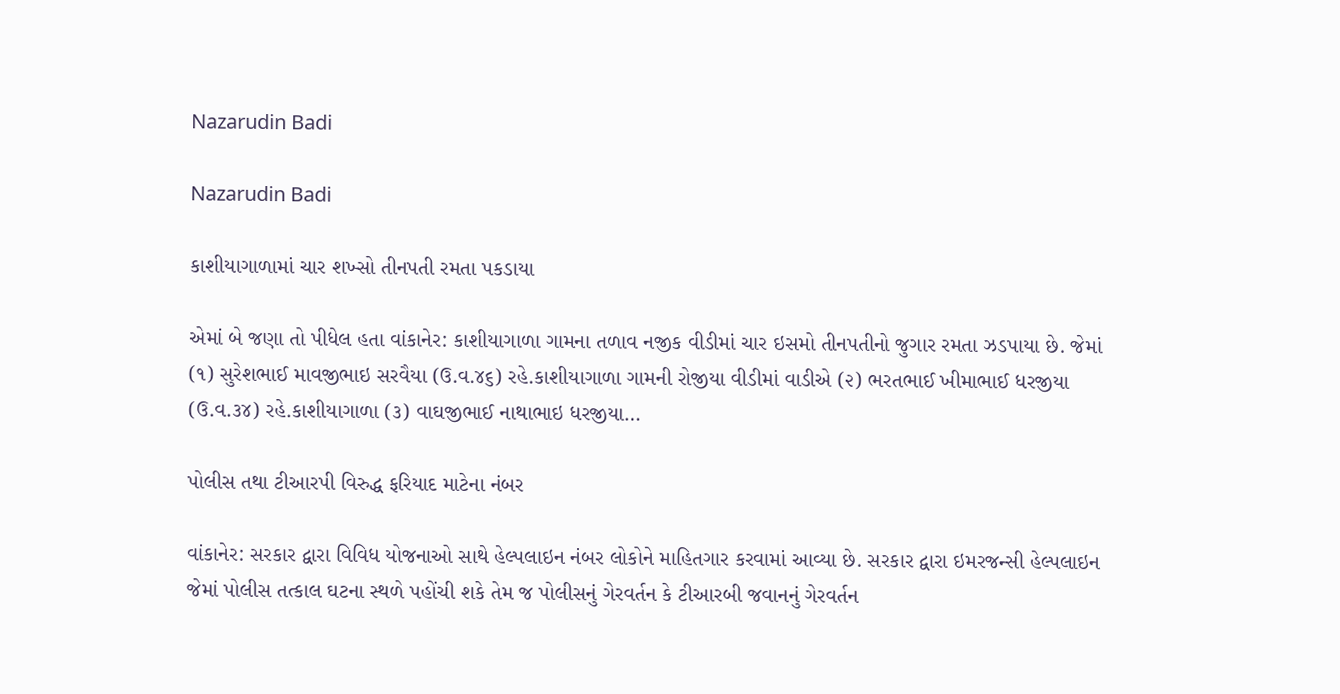Nazarudin Badi

Nazarudin Badi

કાશીયાગાળામાં ચાર શખ્સો તીનપતી રમતા પકડાયા

એમાં બે જણા તો પીધેલ હતા વાંકાનેર: કાશીયાગાળા ગામના તળાવ નજીક વીડીમાં ચાર ઇસમો તીનપતીનો જુગાર રમતા ઝડપાયા છે. જેમાં (૧) સુરેશભાઈ માવજીભાઇ સરવૈયા (ઉ.વ.૪૬) રહે.કાશીયાગાળા ગામની રોજીયા વીડીમાં વાડીએ (૨) ભરતભાઈ ખીમાભાઈ ધરજીયા (ઉ.વ.૩૪) રહે.કાશીયાગાળા (૩) વાઘજીભાઈ નાથાભાઇ ધરજીયા…

પોલીસ તથા ટીઆરપી વિરુદ્ધ ફરિયાદ માટેના નંબર

વાંકાનેર: સરકાર દ્વારા વિવિધ યોજનાઓ સાથે હેલ્પલાઇન નંબર લોકોને માહિતગાર કરવામાં આવ્યા છે. સરકાર દ્વારા ઇમરજન્સી હેલ્પલાઇન જેમાં પોલીસ તત્કાલ ઘટના સ્થળે પહોંચી શકે તેમ જ પોલીસનું ગેરવર્તન કે ટીઆરબી જવાનનું ગેરવર્તન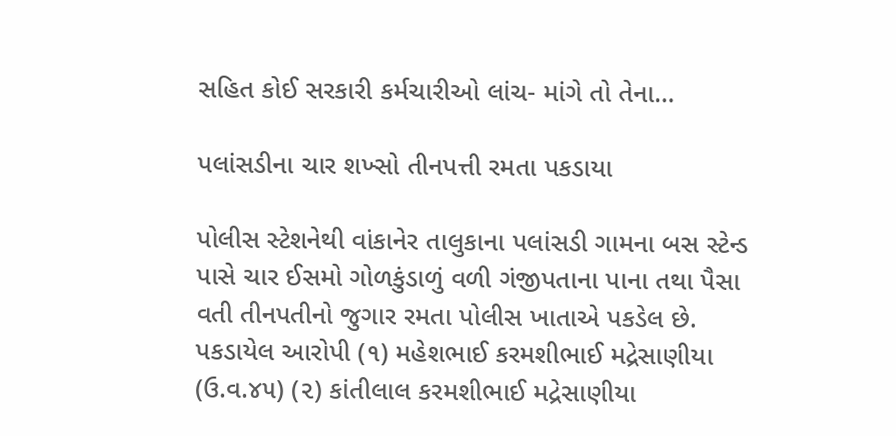સહિત કોઈ સરકારી કર્મચારીઓ લાંચ- માંગે તો તેના…

પલાંસડીના ચાર શખ્સો તીનપત્તી રમતા પકડાયા

પોલીસ સ્ટેશનેથી વાંકાનેર તાલુકાના પલાંસડી ગામના બસ સ્ટેન્ડ પાસે ચાર ઈસમો ગોળકુંડાળું વળી ગંજીપતાના પાના તથા પૈસા વતી તીનપતીનો જુગાર રમતા પોલીસ ખાતાએ પકડેલ છે. પકડાયેલ આરોપી (૧) મહેશભાઈ કરમશીભાઈ મદ્રેસાણીયા (ઉ.વ.૪૫) (૨) કાંતીલાલ કરમશીભાઈ મદ્રેસાણીયા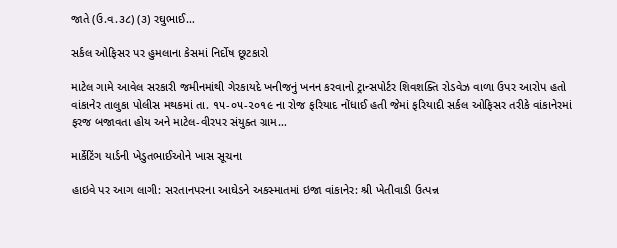જાતે (ઉ.વ.૩૮) (૩) રઘુભાઈ…

સર્કલ ઓફિસર પર હુમલાના કેસમાં નિર્દોષ છૂટકારો

માટેલ ગામે આવેલ સરકારી જમીનમાંથી ગેરકાયદે ખનીજનું ખનન કરવાનો ટ્રાન્સપોર્ટર શિવશક્તિ રોડવેઝ વાળા ઉપર આરોપ હતો વાંકાનેર તાલુકા પોલીસ મથકમાં તા. ૧૫-૦૫-૨૦૧૯ ના રોજ ફરિયાદ નોંધાઈ હતી જેમાં ફરિયાદી સર્કલ ઓફિસર તરીકે વાંકાનેરમાં ફરજ બજાવતા હોય અને માટેલ-વીરપર સંયુક્ત ગ્રામ…

માર્કેટિંગ યાર્ડની ખેડુતભાઈઓને ખાસ સૂચના

હાઇવે પર આગ લાગી: સરતાનપરના આઘેડને અકસ્માતમાં ઇજા વાંકાનેર: શ્રી ખેતીવાડી ઉત્પન્ન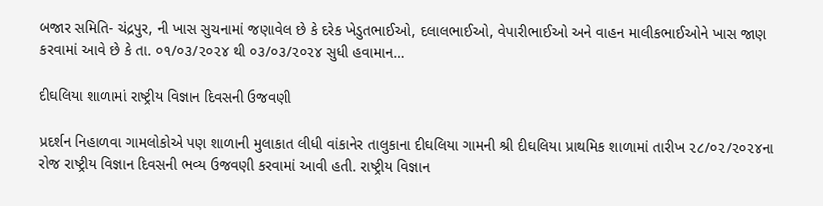બજાર સમિતિ- ચંદ્રપુર, ની ખાસ સુચનામાં જણાવેલ છે કે દરેક ખેડુતભાઈઓ, દલાલભાઈઓ, વેપારીભાઈઓ અને વાહન માલીકભાઈઓને ખાસ જાણ કરવામાં આવે છે કે તા. ૦૧/૦૩/૨૦૨૪ થી ૦૩/૦૩/૨૦૨૪ સુધી હવામાન…

દીઘલિયા શાળામાં રાષ્ટ્રીય વિજ્ઞાન દિવસની ઉજવણી

પ્રદર્શન નિહાળવા ગામલોકોએ પણ શાળાની મુલાકાત લીધી વાંકાનેર તાલુકાના દીઘલિયા ગામની શ્રી દીઘલિયા પ્રાથમિક શાળામાં તારીખ ૨૮/૦૨/૨૦૨૪ના રોજ રાષ્ટ્રીય વિજ્ઞાન દિવસની ભવ્ય ઉજવણી કરવામાં આવી હતી. રાષ્ટ્રીય વિજ્ઞાન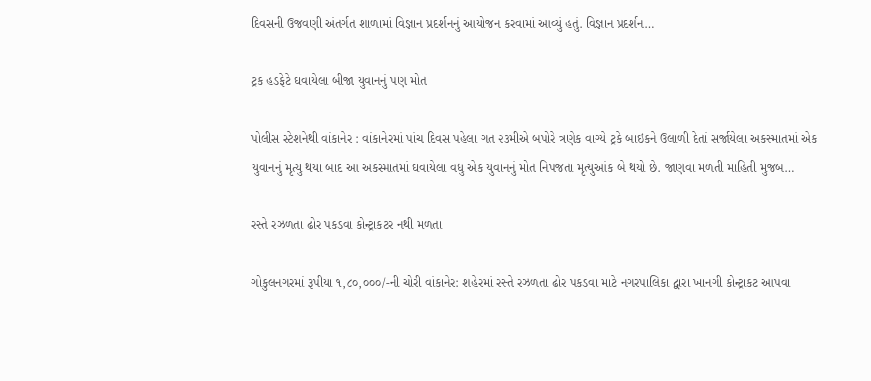દિવસની ઉજવણી અંતર્ગત શાળામાં વિજ્ઞાન પ્રદર્શનનું આયોજન કરવામાં આવ્યું હતું. વિજ્ઞાન પ્રદર્શન…

ટ્રક હડફેટે ઘવાયેલા બીજા યુવાનનું પણ મોત

પોલીસ સ્ટેશનેથી વાંકાનેર : વાંકાનેરમાં પાંચ દિવસ પહેલા ગત ૨૩મીએ બપોરે ત્રણેક વાગ્‍યે ટ્રકે બાઇકને ઉલાળી દેતાં સર્જાયેલા અકસ્‍માતમાં એક યુવાનનું મૃત્યુ થયા બાદ આ અકસ્માતમાં ઘવાયેલા વધુ એક યુવાનનું મોત નિપજતા મૃત્‍યુઆંક બે થયો છે. જાણવા મળતી માહિતી મુજબ…

રસ્તે રઝળતા ઢોર પકડવા કોન્ટ્રાકટર નથી મળતા

ગોકુલનગરમાં રૂપીયા ૧,૮૦,૦૦૦/-ની ચોરી વાંકાનેર: શહેરમાં રસ્તે રઝળતા ઢોર પકડવા માટે નગરપાલિકા દ્વારા ખાનગી કોન્ટ્રાકટ આપવા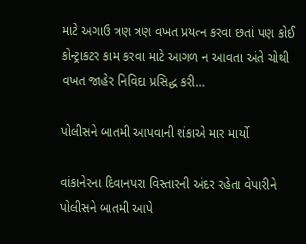માટે અગાઉ ત્રણ ત્રણ વખત પ્રયત્ન કરવા છતાં પણ કોઈ કોન્ટ્રાકટર કામ કરવા માટે આગળ ન આવતા અંતે ચોથી વખત જાહેર નિવિદા પ્રસિદ્ધ કરી…

પોલીસને બાતમી આપવાની શંકાએ માર માર્યો

વાંકાનેરના દિવાનપરા વિસ્તારની અંદર રહેતા વેપારીને પોલીસને બાતમી આપે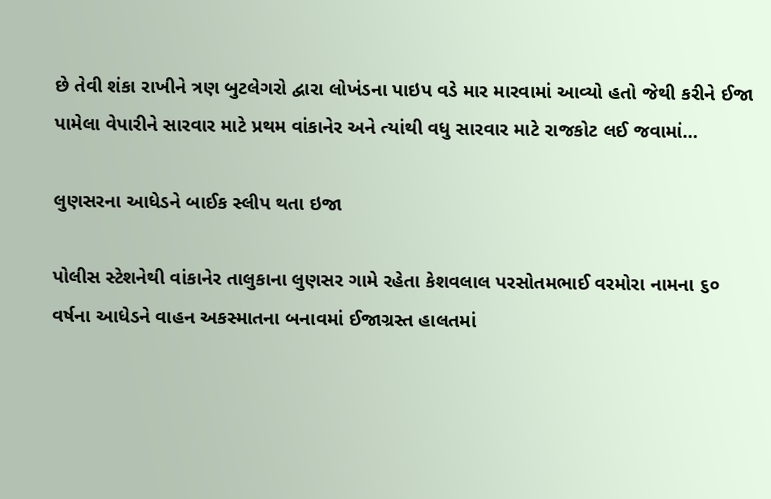છે તેવી શંકા રાખીને ત્રણ બુટલેગરો દ્વારા લોખંડના પાઇપ વડે માર મારવામાં આવ્યો હતો જેથી કરીને ઈજા પામેલા વેપારીને સારવાર માટે પ્રથમ વાંકાનેર અને ત્યાંથી વધુ સારવાર માટે રાજકોટ લઈ જવામાં…

લુણસરના આધેડને બાઈક સ્લીપ થતા ઇજા

પોલીસ સ્ટેશનેથી વાંકાનેર તાલુકાના લુણસર ગામે રહેતા કેશવલાલ પરસોતમભાઈ વરમોરા નામના ૬૦ વર્ષના આધેડને વાહન અકસ્માતના બનાવમાં ઈજાગ્રસ્ત હાલતમાં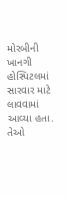મોરબીની ખાનગી હોસ્પિટલમાં સારવાર માટે લાવવામાં આવ્યા હતા. તેઓ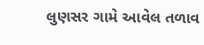લુણસર ગામે આવેલ તળાવ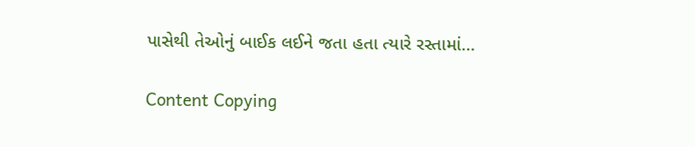પાસેથી તેઓનું બાઈક લઈને જતા હતા ત્યારે રસ્તામાં…

Content Copying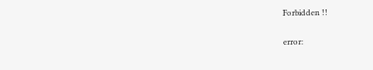Forbidden !!

error: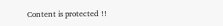Content is protected !!